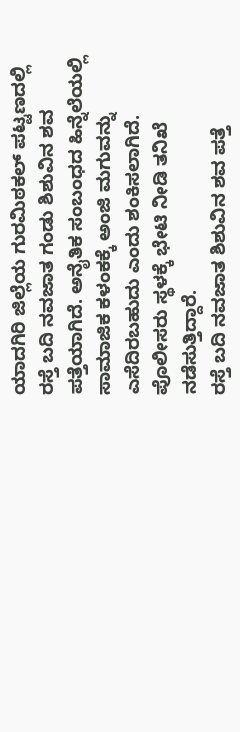ಯಾದಗಿರಿ ಜಿಲ್ಲೆಯ ಗುರಮಿಠಕಲ್ ಪಟ್ಟಣದಲ್ಲಿ ರಸ್ತೆ ಬದಿ ನವಜಾತ ಗಂಡು ಶಿಶುವಿನ ಶವ ಪತ್ತೆಯಾಗಿದೆ. ಅನೈತಿಕ ಸಂಬಂಧದ ಹಿನ್ನೆಲೆಯಲ್ಲಿ ಸಾಮಾಜಿಕ ಕಳಂಕಕ್ಕೆ ಅಂಜಿ ಮಗುವನ್ನು ಎಸೆದಿರಬಹುದು ಎಂದು ಶಂಕಿಸಲಾಗಿದೆ. ಪೊಲೀಸರು ಸ್ಥಳಕ್ಕೆ ಭೇಟಿ ನೀಡಿ ತನಿಖೆ ನಡೆಸುತ್ತಿದ್ದಾರೆ.
ರಸ್ತೆ ಬದಿ ನವಜಾತ ಶಿಶುವಿನ ಶವ ಪತ್ತೆ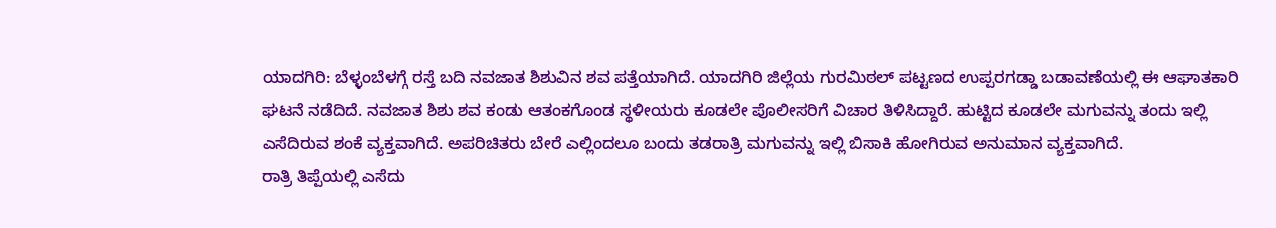ಯಾದಗಿರಿ: ಬೆಳ್ಳಂಬೆಳಗ್ಗೆ ರಸ್ತೆ ಬದಿ ನವಜಾತ ಶಿಶುವಿನ ಶವ ಪತ್ತೆಯಾಗಿದೆ. ಯಾದಗಿರಿ ಜಿಲ್ಲೆಯ ಗುರಮಿಠಲ್ ಪಟ್ಟಣದ ಉಪ್ಪರಗಡ್ಡಾ ಬಡಾವಣೆಯಲ್ಲಿ ಈ ಆಘಾತಕಾರಿ ಘಟನೆ ನಡೆದಿದೆ. ನವಜಾತ ಶಿಶು ಶವ ಕಂಡು ಆತಂಕಗೊಂಡ ಸ್ಥಳೀಯರು ಕೂಡಲೇ ಪೊಲೀಸರಿಗೆ ವಿಚಾರ ತಿಳಿಸಿದ್ದಾರೆ. ಹುಟ್ಟಿದ ಕೂಡಲೇ ಮಗುವನ್ನು ತಂದು ಇಲ್ಲಿ ಎಸೆದಿರುವ ಶಂಕೆ ವ್ಯಕ್ತವಾಗಿದೆ. ಅಪರಿಚಿತರು ಬೇರೆ ಎಲ್ಲಿಂದಲೂ ಬಂದು ತಡರಾತ್ರಿ ಮಗುವನ್ನು ಇಲ್ಲಿ ಬಿಸಾಕಿ ಹೋಗಿರುವ ಅನುಮಾನ ವ್ಯಕ್ತವಾಗಿದೆ.
ರಾತ್ರಿ ತಿಪ್ಪೆಯಲ್ಲಿ ಎಸೆದು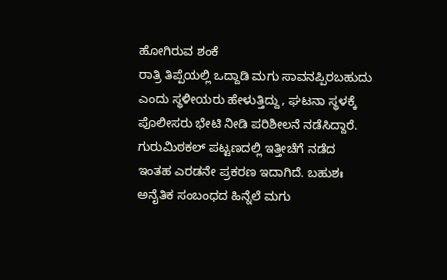ಹೋಗಿರುವ ಶಂಕೆ
ರಾತ್ರಿ ತಿಪ್ಪೆಯಲ್ಲಿ ಒದ್ದಾಡಿ ಮಗು ಸಾವನಪ್ಪಿರಬಹುದು ಎಂದು ಸ್ಥಳೀಯರು ಹೇಳುತ್ತಿದ್ದು, ಘಟನಾ ಸ್ಥಳಕ್ಕೆ ಪೊಲೀಸರು ಭೇಟಿ ನೀಡಿ ಪರಿಶೀಲನೆ ನಡೆಸಿದ್ದಾರೆ. ಗುರುಮಿಠಕಲ್ ಪಟ್ಟಣದಲ್ಲಿ ಇತ್ತೀಚೆಗೆ ನಡೆದ ಇಂತಹ ಎರಡನೇ ಪ್ರಕರಣ ಇದಾಗಿದೆ. ಬಹುಶಃ ಅನೈತಿಕ ಸಂಬಂಧದ ಹಿನ್ನೆಲೆ ಮಗು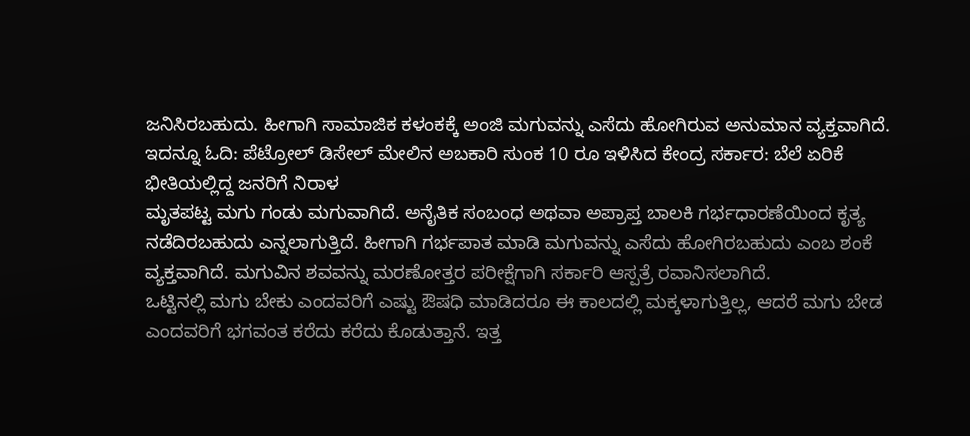ಜನಿಸಿರಬಹುದು. ಹೀಗಾಗಿ ಸಾಮಾಜಿಕ ಕಳಂಕಕ್ಕೆ ಅಂಜಿ ಮಗುವನ್ನು ಎಸೆದು ಹೋಗಿರುವ ಅನುಮಾನ ವ್ಯಕ್ತವಾಗಿದೆ.
ಇದನ್ನೂ ಓದಿ: ಪೆಟ್ರೋಲ್ ಡಿಸೇಲ್ ಮೇಲಿನ ಅಬಕಾರಿ ಸುಂಕ 10 ರೂ ಇಳಿಸಿದ ಕೇಂದ್ರ ಸರ್ಕಾರ: ಬೆಲೆ ಏರಿಕೆ ಭೀತಿಯಲ್ಲಿದ್ದ ಜನರಿಗೆ ನಿರಾಳ
ಮೃತಪಟ್ಟ ಮಗು ಗಂಡು ಮಗುವಾಗಿದೆ. ಅನೈತಿಕ ಸಂಬಂಧ ಅಥವಾ ಅಪ್ರಾಪ್ತ ಬಾಲಕಿ ಗರ್ಭಧಾರಣೆಯಿಂದ ಕೃತ್ಯ ನಡೆದಿರಬಹುದು ಎನ್ನಲಾಗುತ್ತಿದೆ. ಹೀಗಾಗಿ ಗರ್ಭಪಾತ ಮಾಡಿ ಮಗುವನ್ನು ಎಸೆದು ಹೋಗಿರಬಹುದು ಎಂಬ ಶಂಕೆ ವ್ಯಕ್ತವಾಗಿದೆ. ಮಗುವಿನ ಶವವನ್ನು ಮರಣೋತ್ತರ ಪರೀಕ್ಷೆಗಾಗಿ ಸರ್ಕಾರಿ ಆಸ್ಪತ್ರೆ ರವಾನಿಸಲಾಗಿದೆ.
ಒಟ್ಟಿನಲ್ಲಿ ಮಗು ಬೇಕು ಎಂದವರಿಗೆ ಎಷ್ಟು ಔಷಧಿ ಮಾಡಿದರೂ ಈ ಕಾಲದಲ್ಲಿ ಮಕ್ಕಳಾಗುತ್ತಿಲ್ಲ, ಆದರೆ ಮಗು ಬೇಡ ಎಂದವರಿಗೆ ಭಗವಂತ ಕರೆದು ಕರೆದು ಕೊಡುತ್ತಾನೆ. ಇತ್ತ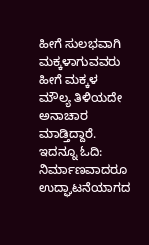ಹೀಗೆ ಸುಲಭವಾಗಿ ಮಕ್ಕಳಾಗುವವರು ಹೀಗೆ ಮಕ್ಕಳ ಮೌಲ್ಯ ತಿಳಿಯದೇ ಅನಾಚಾರ ಮಾಡ್ತಿದ್ದಾರೆ.
ಇದನ್ನೂ ಓದಿ: ನಿರ್ಮಾಣವಾದರೂ ಉದ್ಘಾಟನೆಯಾಗದ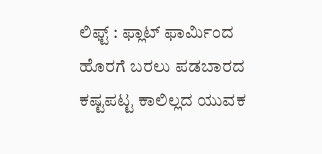ಲಿಫ್ಟ್ : ಫ್ಲಾಟ್ ಫಾರ್ಮಿಂದ ಹೊರಗೆ ಬರಲು ಪಡಬಾರದ ಕಷ್ಟಪಟ್ಟ ಕಾಲಿಲ್ಲದ ಯುವಕ